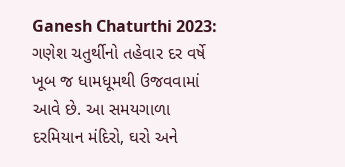Ganesh Chaturthi 2023: ગણેશ ચતુર્થીનો તહેવાર દર વર્ષે ખૂબ જ ધામધૂમથી ઉજવવામાં આવે છે. આ સમયગાળા દરમિયાન મંદિરો, ઘરો અને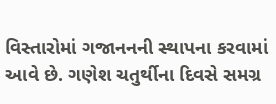વિસ્તારોમાં ગજાનનની સ્થાપના કરવામાં આવે છે. ગણેશ ચતુર્થીના દિવસે સમગ્ર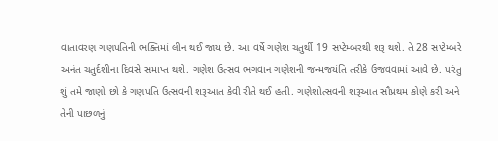વાતાવરણ ગણપતિની ભક્તિમાં લીન થઈ જાય છે. આ વર્ષે ગણેશ ચતુર્થી 19 સપ્ટેમ્બરથી શરૂ થશે. તે 28 સપ્ટેમ્બરે અનંત ચતુર્દશીના દિવસે સમાપ્ત થશે. ગણેશ ઉત્સવ ભગવાન ગણેશની જન્મજયંતિ તરીકે ઉજવવામાં આવે છે. પરંતુ શું તમે જાણો છો કે ગણપતિ ઉત્સવની શરૂઆત કેવી રીતે થઈ હતી. ગણેશોત્સવની શરૂઆત સૌપ્રથમ કોણે કરી અને તેની પાછળનું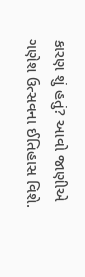કારણ શું હતું? આવો જાણીએ ગણેશ ઉત્સવના ઈતિહાસ વિશે.